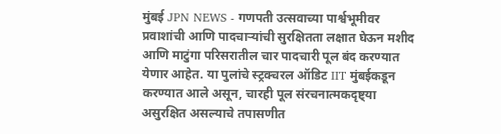मुंबई JPN NEWS - गणपती उत्सवाच्या पार्श्वभूमीवर प्रवाशांची आणि पादचाऱ्यांची सुरक्षितता लक्षात घेऊन मशीद आणि माटुंगा परिसरातील चार पादचारी पूल बंद करण्यात येणार आहेत. या पुलांचे स्ट्रक्चरल ऑडिट IIT मुंबईकडून करण्यात आले असून, चारही पूल संरचनात्मकदृष्ट्या असुरक्षित असल्याचे तपासणीत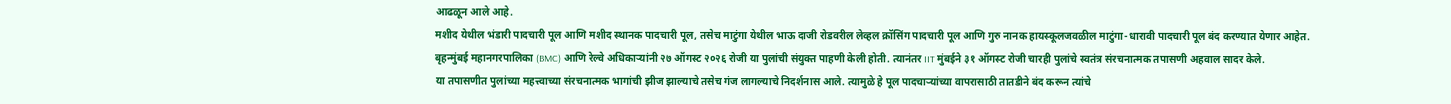आढळून आले आहे.
मशीद येथील भंडारी पादचारी पूल आणि मशीद स्थानक पादचारी पूल, तसेच माटुंगा येथील भाऊ दाजी रोडवरील लेव्हल क्रॉसिंग पादचारी पूल आणि गुरु नानक हायस्कूलजवळील माटुंगा-धारावी पादचारी पूल बंद करण्यात येणार आहेत.
बृहन्मुंबई महानगरपालिका (BMC) आणि रेल्वे अधिकाऱ्यांनी २७ ऑगस्ट २०२६ रोजी या पुलांची संयुक्त पाहणी केली होती. त्यानंतर IIT मुंबईने ३१ ऑगस्ट रोजी चारही पुलांचे स्वतंत्र संरचनात्मक तपासणी अहवाल सादर केले.
या तपासणीत पुलांच्या महत्त्वाच्या संरचनात्मक भागांची झीज झाल्याचे तसेच गंज लागल्याचे निदर्शनास आले. त्यामुळे हे पूल पादचाऱ्यांच्या वापरासाठी तातडीने बंद करून त्यांचे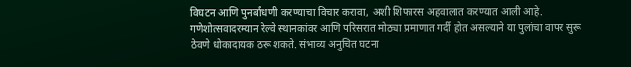विघटन आणि पुनर्बांधणी करण्याचा विचार करावा, अशी शिफारस अहवालात करण्यात आली आहे.
गणेशोत्सवादरम्यान रेल्वे स्थानकांवर आणि परिसरात मोठ्या प्रमाणात गर्दी होत असल्याने या पुलांचा वापर सुरू ठेवणे धोकादायक ठरू शकते. संभाव्य अनुचित घटना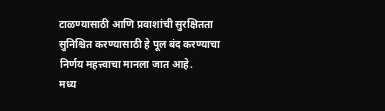टाळण्यासाठी आणि प्रवाशांची सुरक्षितता सुनिश्चित करण्यासाठी हे पूल बंद करण्याचा निर्णय महत्त्वाचा मानला जात आहे.
मध्य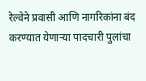रेल्वेने प्रवासी आणि नागरिकांना बंद करण्यात येणाऱ्या पादचारी पुलांचा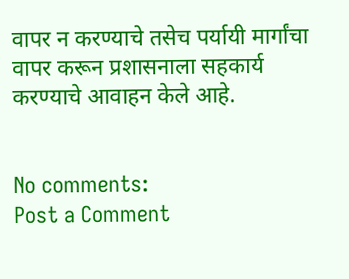वापर न करण्याचे तसेच पर्यायी मार्गांचा वापर करून प्रशासनाला सहकार्य करण्याचे आवाहन केले आहे.


No comments:
Post a Comment